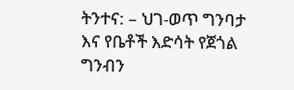ትንተና: – ህገ-ወጥ ግንባታ እና የቤቶች እድሳት የጀጎል ግንብን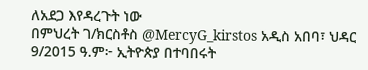ለአደጋ እየዳረጉት ነው
በምህረት ገ/ክርስቶስ @MercyG_kirstos አዲስ አበባ፣ ህዳር 9/2015 ዓ.ም፦ ኢትዮጵያ በተባበሩት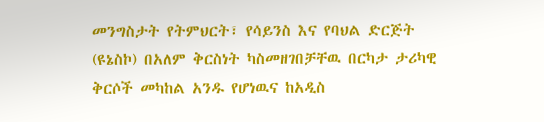መንግስታት የትምህርት፣ የሳይንስ እና የባህል ድርጅት (ዩኔስኮ) በአለም ቅርስነት ካስመዘገበቻቸዉ በርካታ ታሪካዊ ቅርሶች መካከል አንዱ የሆነዉና ከአዲስ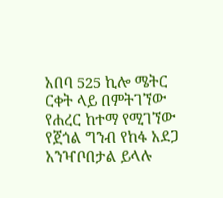አበባ 525 ኪሎ ሜትር ርቀት ላይ በምትገኘው የሐረር ከተማ የሚገኘው የጀጎል ግንብ የከፋ አደጋ አንዣቦበታል ይላሉ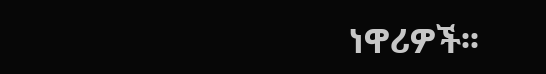ነዋሪዎች፡፡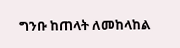ግንቡ ከጠላት ለመከላከል